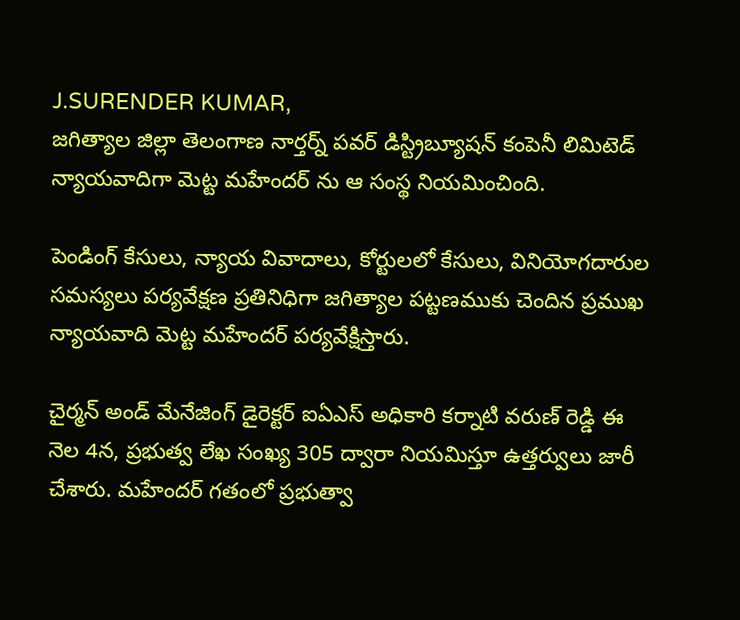J.SURENDER KUMAR,
జగిత్యాల జిల్లా తెలంగాణ నార్తర్న్ పవర్ డిస్ట్రిబ్యూషన్ కంపెనీ లిమిటెడ్ న్యాయవాదిగా మెట్ట మహేందర్ ను ఆ సంస్థ నియమించింది.

పెండింగ్ కేసులు, న్యాయ వివాదాలు, కోర్టులలో కేసులు, వినియోగదారుల సమస్యలు పర్యవేక్షణ ప్రతినిధిగా జగిత్యాల పట్టణముకు చెందిన ప్రముఖ న్యాయవాది మెట్ట మహేందర్ పర్యవేక్షిస్తారు.

చైర్మన్ అండ్ మేనేజింగ్ డైరెక్టర్ ఐఏఎస్ అధికారి కర్నాటి వరుణ్ రెడ్డి ఈ నెల 4న, ప్రభుత్వ లేఖ సంఖ్య 305 ద్వారా నియమిస్తూ ఉత్తర్వులు జారీ చేశారు. మహేందర్ గతంలో ప్రభుత్వా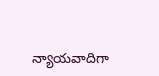న్యాయవాదిగా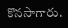కొనసాగారు.